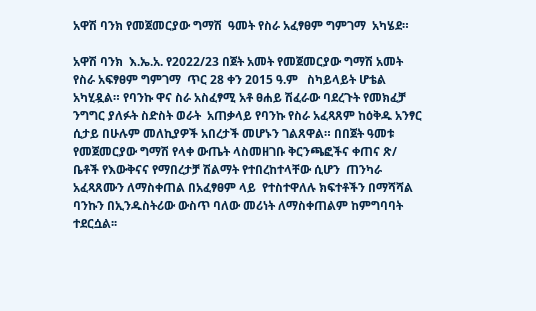አዋሽ ባንክ የመጀመርያው ግማሽ  ዓመት የስራ አፈፃፀም ግምገማ  አካሄደ።

አዋሽ ባንክ  እ.ኤ.አ. የ2022/23 በጀት አመት የመጀመርያው ግማሽ አመት የስራ አፍፃፀም ግምገማ  ጥር 28 ቀን 2015 ዓ.ም   ስካይላይት ሆቴል አካሂዷል። የባንኩ ዋና ስራ አስፈፃሚ አቶ ፀሐይ ሽፈራው ባደረጉት የመክፈቻ ንግግር ያለፉት ስድስት ወራት  አጠቃላይ የባንኩ የስራ አፈጻጸም ከዕቅዱ አንፃር ሲታይ በሁሉም መለኪያዎች አበረታች መሆኑን ገልጸዋል። በበጀት ዓመቱ የመጀመርያው ግማሽ የላቀ ውጤት ላስመዘገቡ ቅርንጫፎችና ቀጠና ጽ/ ቤቶች የእውቅናና የማበረታቻ ሽልማት የተበረከተላቸው ሲሆን  ጠንካራ አፈጻጸሙን ለማስቀጠል በአፈፃፀም ላይ  የተስተዋለሉ ክፍተቶችን በማሻሻል ባንኩን በኢንዱስትሪው ውስጥ ባለው መሪነት ለማስቀጠልም ከምግባባት ተደርሷል፡፡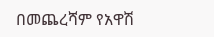በመጨረሻም የአዋሽ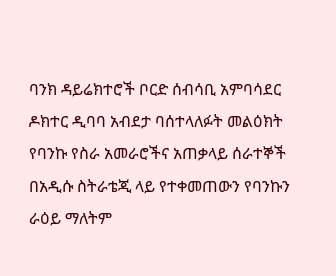ባንክ ዳይሬክተሮች ቦርድ ሰብሳቢ አምባሳደር ዶክተር ዲባባ አብደታ ባሰተላለፉት መልዕክት የባንኩ የስራ አመራሮችና አጠቃላይ ሰራተኞች  በአዲሱ ስትራቴጂ ላይ የተቀመጠውን የባንኩን  ራዕይ ማለትም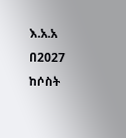እ.አ.አ በ2027 ከሶስት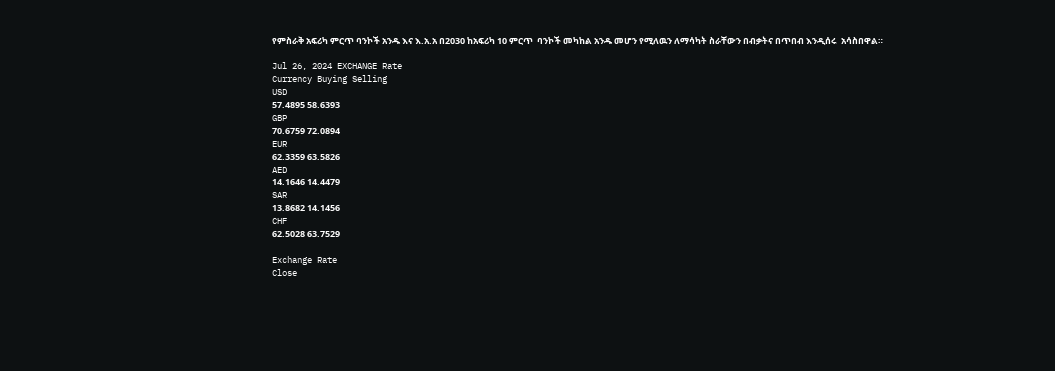የምስራቅ አፍሪካ ምርጥ ባንኮች አንዱ እና እ.አ.አ በ2030 ከአፍሪካ 10 ምርጥ  ባንኮች መካከል አንዱ መሆን የሚለዉን ለማሳካት ስራቸውን በብቃትና በጥበብ እንዲሰሩ  አሳስበዋል።

Jul 26, 2024 EXCHANGE Rate
Currency Buying Selling
USD
57.4895 58.6393
GBP
70.6759 72.0894
EUR
62.3359 63.5826
AED
14.1646 14.4479
SAR
13.8682 14.1456
CHF
62.5028 63.7529

Exchange Rate
Close